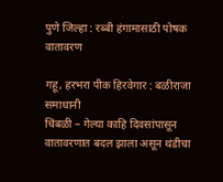पुणे जिल्हा : रब्बी हंगामासाठी पोषक वातावरण

गहू, हरभरा पीक हिरवेगार : बळीराजा समाधानी
चिंबळी – गेल्या काहि दिवसांपासून वातावरणात बदल झाला असून थंडीचा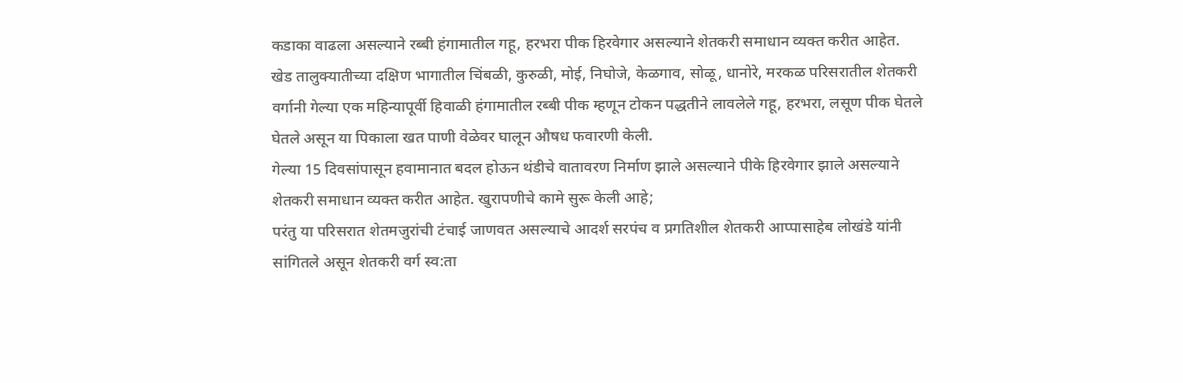कडाका वाढला असल्याने रब्बी हंगामातील गहू, हरभरा पीक हिरवेगार असल्याने शेतकरी समाधान व्यक्त करीत आहेत.
खेड तालुक्यातीच्या दक्षिण भागातील चिंबळी, कुरुळी, मोई, निघोजे, केळगाव, सोळू, धानोरे, मरकळ परिसरातील शेतकरी वर्गानी गेल्या एक महिन्यापूर्वी हिवाळी हंगामातील रब्बी पीक म्हणून टोकन पद्धतीने लावलेले गहू, हरभरा, लसूण पीक घेतले घेतले असून या पिकाला खत पाणी वेळेवर घालून औषध फवारणी केली.
गेल्या 15 दिवसांपासून हवामानात बदल होऊन थंडीचे वातावरण निर्माण झाले असल्याने पीके हिरवेगार झाले असल्याने शेतकरी समाधान व्यक्त करीत आहेत. खुरापणीचे कामे सुरू केली आहे;
परंतु या परिसरात शेतमजुरांची टंचाई जाणवत असल्याचे आदर्श सरपंच व प्रगतिशील शेतकरी आप्पासाहेब लोखंडे यांनी सांगितले असून शेतकरी वर्ग स्व:ता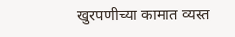खुरपणीच्या कामात व्यस्त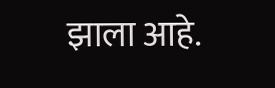झाला आहे.